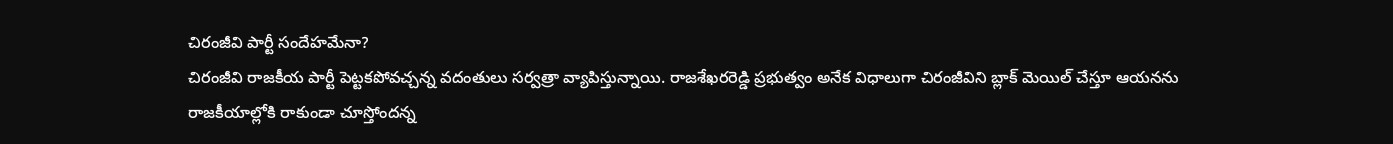చిరంజీవి పార్టీ సందేహమేనా?
చిరంజీవి రాజకీయ పార్టీ పెట్టకపోవచ్చన్న వదంతులు సర్వత్రా వ్యాపిస్తున్నాయి. రాజశేఖరరెడ్డి ప్రభుత్వం అనేక విధాలుగా చిరంజీవిని బ్లాక్ మెయిల్ చేస్తూ ఆయనను రాజకీయాల్లోకి రాకుండా చూస్తోందన్న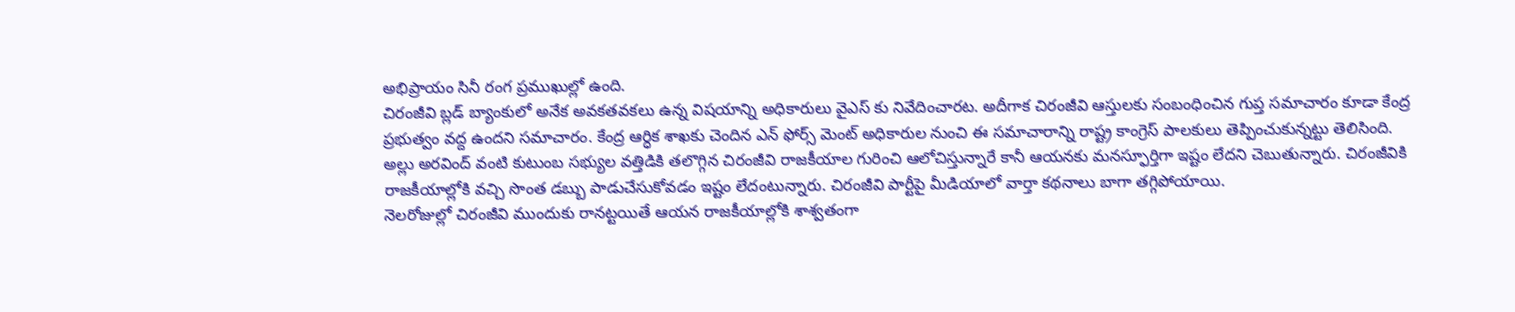అభిప్రాయం సినీ రంగ ప్రముఖుల్లో ఉంది.
చిరంజీవి బ్లడ్ బ్యాంకులో అనేక అవకతవకలు ఉన్న విషయాన్ని అధికారులు వైఎస్ కు నివేదించారట. అదీగాక చిరంజీవి ఆస్తులకు సంబంధించిన గుప్త సమాచారం కూడా కేంద్ర ప్రభుత్వం వద్ద ఉందని సమాచారం. కేంద్ర ఆర్ధిక శాఖకు చెందిన ఎన్ ఫోర్స్ మెంట్ అధికారుల నుంచి ఈ సమాచారాన్ని రాష్ట్ర కాంగ్రెస్ పాలకులు తెప్పించుకున్నట్టు తెలిసింది.
అల్లు అరవింద్ వంటి కుటుంబ సభ్యుల వత్తిడికి తలొగ్గిన చిరంజీవి రాజకీయాల గురించి ఆలోచిస్తున్నారే కానీ ఆయనకు మనస్ఫూర్తిగా ఇష్టం లేదని చెబుతున్నారు. చిరంజీవికి రాజకీయాల్లోకి వచ్చి సొంత డబ్బు పాడుచేసుకోవడం ఇష్టం లేదంటున్నారు. చిరంజీవి పార్టీపై మీడియాలో వార్తా కథనాలు బాగా తగ్గిపోయాయి.
నెలరోజుల్లో చిరంజీవి ముందుకు రానట్టయితే ఆయన రాజకీయాల్లోకి శాశ్వతంగా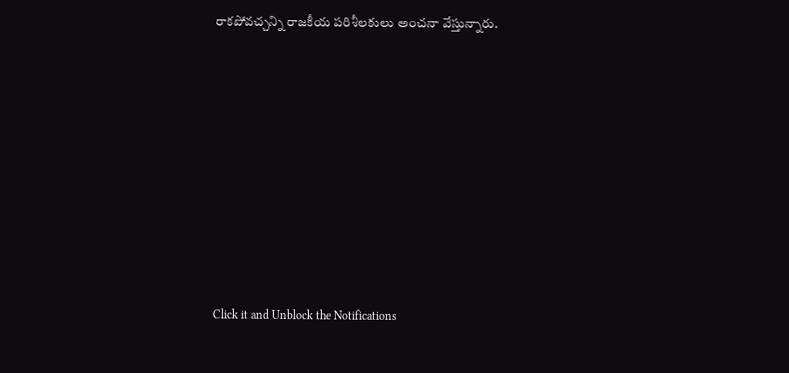రాకపోవచ్చన్ని రాజకీయ పరిశీలకులు అంచనా వేస్తున్నారు.












Click it and Unblock the Notifications